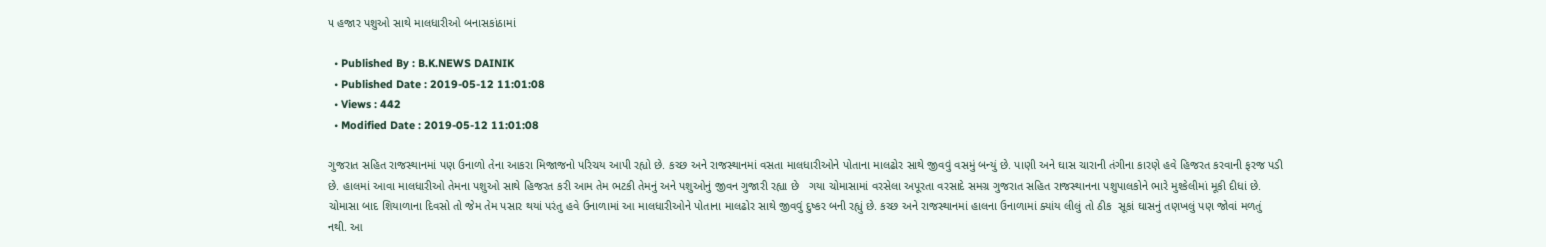૫ હજાર પશુઓ સાથે માલધારીઓ બનાસકાંઠામાં

  • Published By : B.K.NEWS DAINIK
  • Published Date : 2019-05-12 11:01:08
  • Views : 442
  • Modified Date : 2019-05-12 11:01:08

ગુજરાત સહિત રાજસ્થાનમાં પણ ઉનાળો તેના આકરા મિજાજનો પરિચય આપી રહ્યો છે. કચ્છ અને રાજસ્થાનમાં વસતા માલધારીઓને પોતાના માલઢોર સાથે જીવવું વસમું બન્યું છે. પાણી અને ઘાસ ચારાની તંગીના કારણે હવે હિજરત કરવાની ફરજ પડી છે. હાલમાં આવા માલધારીઓ તેમના પશુઓ સાથે હિજરત કરી આમ તેમ ભટકી તેમનું અને પશુઓનું જીવન ગુજારી રહ્યા છે   ગયા ચોમાસામાં વરસેલા અપૂરતા વરસાદે સમગ્ર ગુજરાત સહિત રાજસ્થાનના પશુપાલકોને ભારે મુશ્કેલીમાં મૂકી દીધાં છે. ચોમાસા બાદ શિયાળાના દિવસો તો જેમ તેમ પસાર થયાં પરંતુ હવે ઉનાળામાં આ માલધારીઓને પોતાના માલઢોર સાથે જીવવું દુષ્કર બની રહ્યું છે. કચ્છ અને રાજસ્થાનમાં હાલના ઉનાળામાં ક્યાંય લીલું તો ઠીક  સૂકાં ઘાસનું તણખલું પણ જોવાં મળતું નથી. આ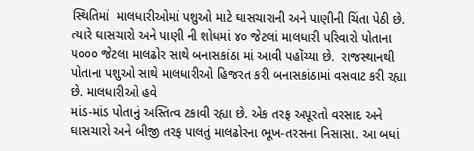સ્થિતિમાં  માલધારીઓમાં પશુઓ માટે ઘાસચારાની અને પાણીની ચિંતા પેઠી છે. ત્યારે ઘાસચારો અને પાણી ની શોધમાં ૪૦ જેટલાં માલધારી પરિવારો પોતાના ૫૦૦૦ જેટલા માલઢોર સાથે બનાસકાંઠા માં આવી પહોંચ્યા છે.  રાજસ્થાનથી પોતાના પશુઓ સાથે માલધારીઓ હિજરત કરી બનાસકાંઠામાં વસવાટ કરી રહ્યા છે. માલધારીઓ હવે
માંડ-માંડ પોતાનું અસ્તિત્વ ટકાવી રહ્યા છે. એક તરફ અપૂરતો વરસાદ અને ઘાસચારો અને બીજી તરફ પાલતું માલઢોરના ભૂખ-તરસના નિસાસા. આ બધાં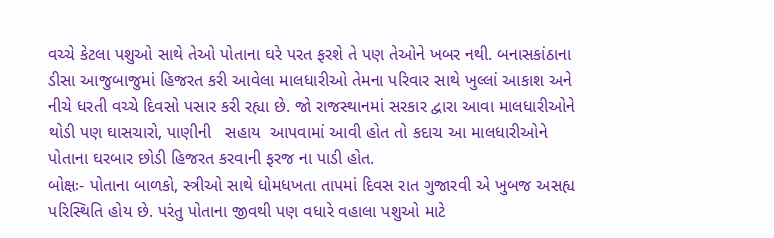વચ્ચે કેટલા પશુઓ સાથે તેઓ પોતાના ઘરે પરત ફરશે તે પણ તેઓને ખબર નથી. બનાસકાંઠાના ડીસા આજુબાજુમાં હિજરત કરી આવેલા માલધારીઓ તેમના પરિવાર સાથે ખુલ્લાં આકાશ અને નીચે ધરતી વચ્ચે દિવસો પસાર કરી રહ્યા છે. જો રાજસ્થાનમાં સરકાર દ્વારા આવા માલધારીઓને થોડી પણ ઘાસચારો, પાણીની   સહાય  આપવામાં આવી હોત તો કદાચ આ માલધારીઓને પોતાના ઘરબાર છોડી હિજરત કરવાની ફરજ ના પાડી હોત.
બોક્ષઃ- પોતાના બાળકો, સ્ત્રીઓ સાથે ધોમધખતા તાપમાં દિવસ રાત ગુજારવી એ ખુબજ અસહ્ય પરિસ્થિતિ હોય છે. પરંતુ પોતાના જીવથી પણ વધારે વહાલા પશુઓ માટે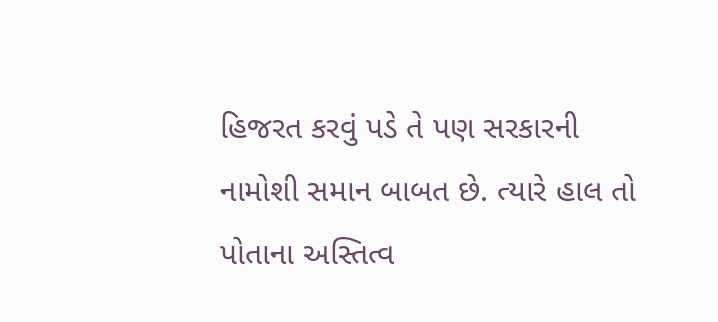હિજરત કરવું પડે તે પણ સરકારની નામોશી સમાન બાબત છે. ત્યારે હાલ તો પોતાના અસ્તિત્વ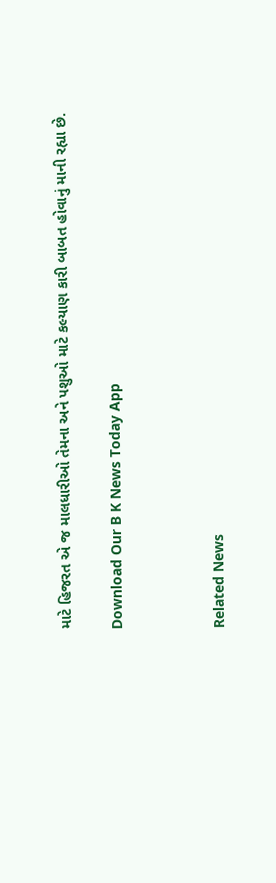માટે હિજરત એ જ માલધારીઓ તેમના અને પશુઓ માટે કલ્યાણ કારી બાબત હોવાનું માની રહ્યા છે.

Download Our B K News Today App



Related News